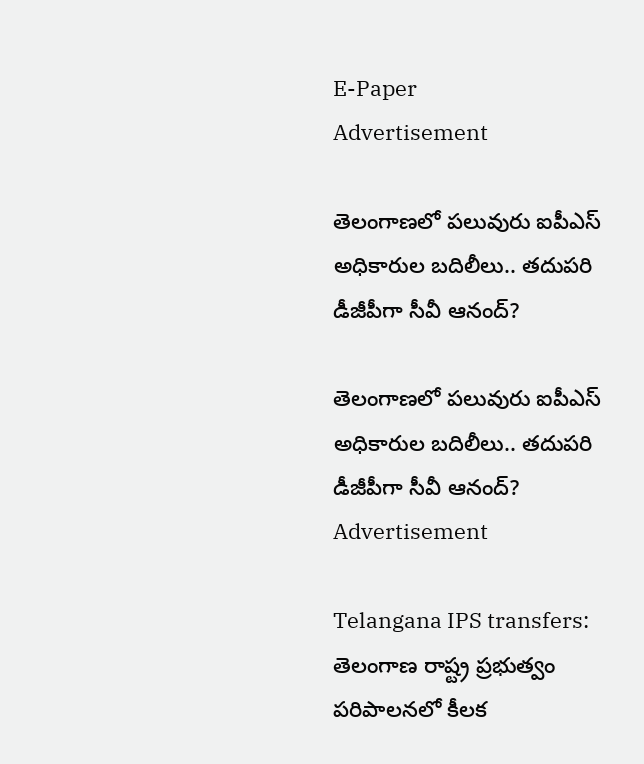E-Paper
Advertisement

తెలంగాణలో పలువురు ఐపీఎస్ అధికారుల బదిలీలు.. తదుపరి డీజీపీగా సీవీ ఆనంద్‌?

తెలంగాణలో పలువురు ఐపీఎస్ అధికారుల బదిలీలు.. తదుపరి డీజీపీగా సీవీ ఆనంద్‌?
Advertisement

Telangana IPS transfers: తెలంగాణ రాష్ట్ర ప్రభుత్వం పరిపాలనలో కీలక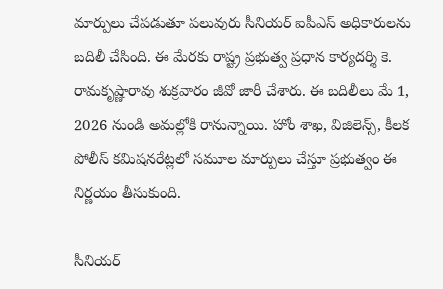మార్పులు చేపడుతూ పలువురు సీనియర్ ఐపీఎస్ అధికారులను బదిలీ చేసింది. ఈ మేరకు రాష్ట్ర ప్రభుత్వ ప్రధాన కార్యదర్శి కె. రామకృష్ణారావు శుక్రవారం జీవో జారీ చేశారు. ఈ బదిలీలు మే 1, 2026 నుండి అమల్లోకి రానున్నాయి. హోం శాఖ, విజిలెన్స్, కీలక పోలీస్ కమిషనరేట్లలో సమూల మార్పులు చేస్తూ ప్రభుత్వం ఈ నిర్ణయం తీసుకుంది.

సీనియర్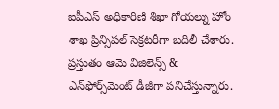ఐపీఎస్ అధికారిణి శిఖా గోయల్ను హోం శాఖ ప్రిన్సిపల్ సెక్రటరీగా బదిలీ చేశారు. ప్రస్తుతం ఆమె విజిలెన్స్ & ఎన్‌ఫోర్స్‌మెంట్ డీజీగా పనిచేస్తున్నారు.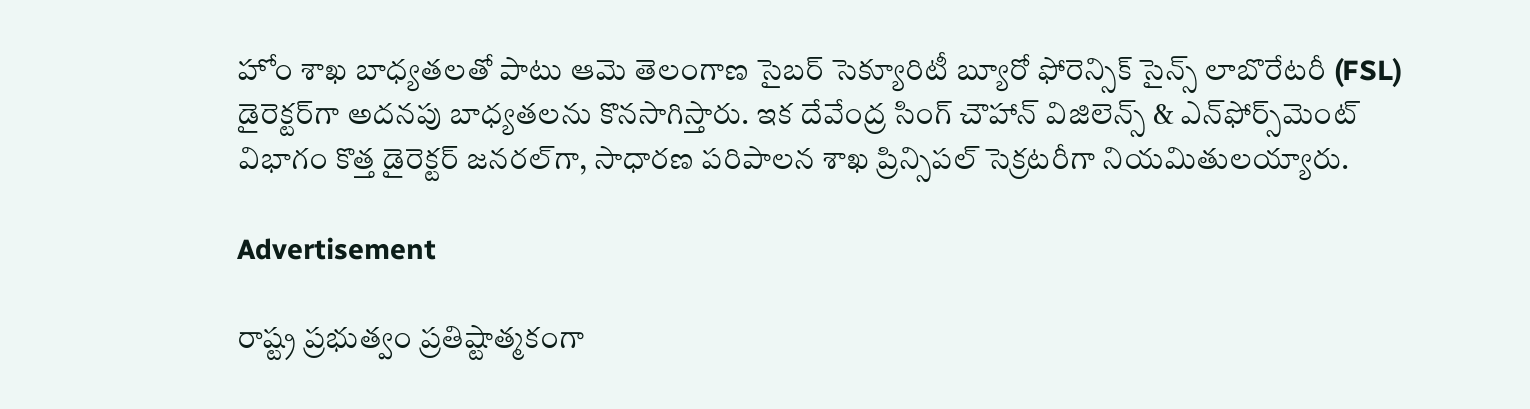హోం శాఖ బాధ్యతలతో పాటు ఆమె తెలంగాణ సైబర్ సెక్యూరిటీ బ్యూరో ఫోరెన్సిక్ సైన్స్ లాబొరేటరీ (FSL) డైరెక్టర్‌గా అదనపు బాధ్యతలను కొనసాగిస్తారు. ఇక దేవేంద్ర సింగ్ చౌహాన్ విజిలెన్స్ & ఎన్‌ఫోర్స్‌మెంట్ విభాగం కొత్త డైరెక్టర్ జనరల్‌గా, సాధారణ పరిపాలన శాఖ ప్రిన్సిపల్ సెక్రటరీగా నియమితులయ్యారు.

Advertisement

రాష్ట్ర ప్రభుత్వం ప్రతిష్టాత్మకంగా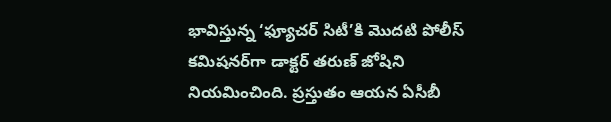భావిస్తున్న ‘ఫ్యూచర్ సిటీ’కి మొదటి పోలీస్ కమిషనర్‌గా డాక్టర్ తరుణ్ జోషిని నియమించింది. ప్రస్తుతం ఆయన ఏసీబీ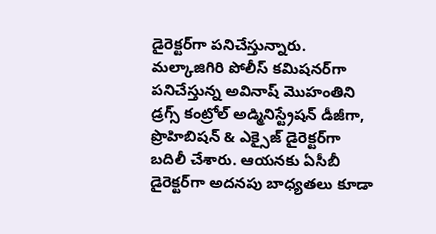డైరెక్టర్‌గా పనిచేస్తున్నారు. మల్కాజిగిరి పోలీస్ కమిషనర్‌గా పనిచేస్తున్న అవినాష్ మొహంతిని డ్రగ్స్ కంట్రోల్ అడ్మినిస్ట్రేషన్ డీజీగా, ప్రొహిబిషన్ & ఎక్సైజ్ డైరెక్టర్‌గా బదిలీ చేశారు. ఆయనకు ఏసీబీ డైరెక్టర్‌గా అదనపు బాధ్యతలు కూడా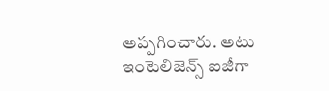అప్పగించారు. అటు ఇంటెలిజెన్స్ ఐజీగా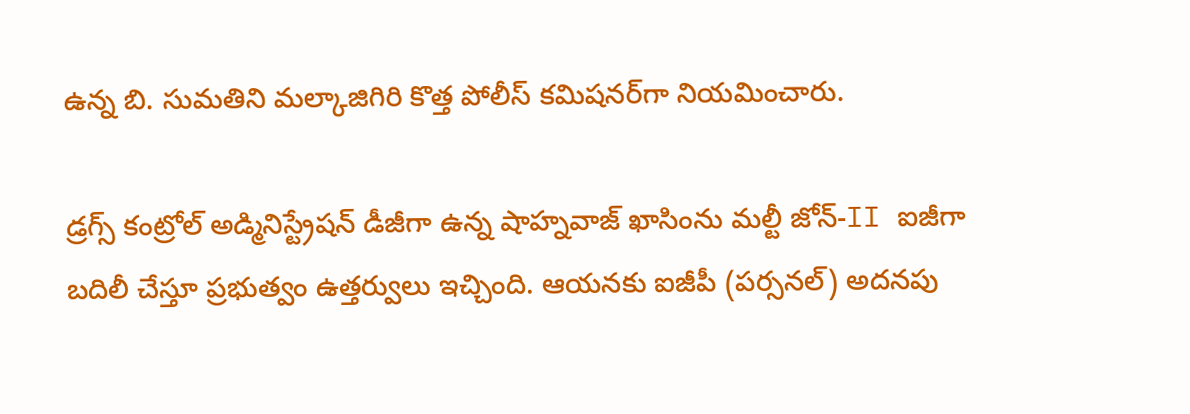ఉన్న బి. సుమతిని మల్కాజిగిరి కొత్త పోలీస్ కమిషనర్‌గా నియమించారు.

డ్రగ్స్ కంట్రోల్ అడ్మినిస్ట్రేషన్ డీజీగా ఉన్న షాహ్నవాజ్ ఖాసింను మల్టీ జోన్-II ఐజీగా బదిలీ చేస్తూ ప్రభుత్వం ఉత్తర్వులు ఇచ్చింది. ఆయనకు ఐజీపీ (పర్సనల్) అదనపు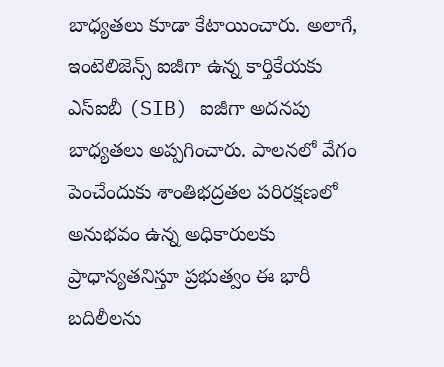బాధ్యతలు కూడా కేటాయించారు. అలాగే, ఇంటెలిజెన్స్ ఐజీగా ఉన్న కార్తికేయకు ఎస్ఐబీ (SIB) ఐజీగా అదనపు బాధ్యతలు అప్పగించారు. పాలనలో వేగం పెంచేందుకు శాంతిభద్రతల పరిరక్షణలో అనుభవం ఉన్న అధికారులకు ప్రాధాన్యతనిస్తూ ప్రభుత్వం ఈ భారీ బదిలీలను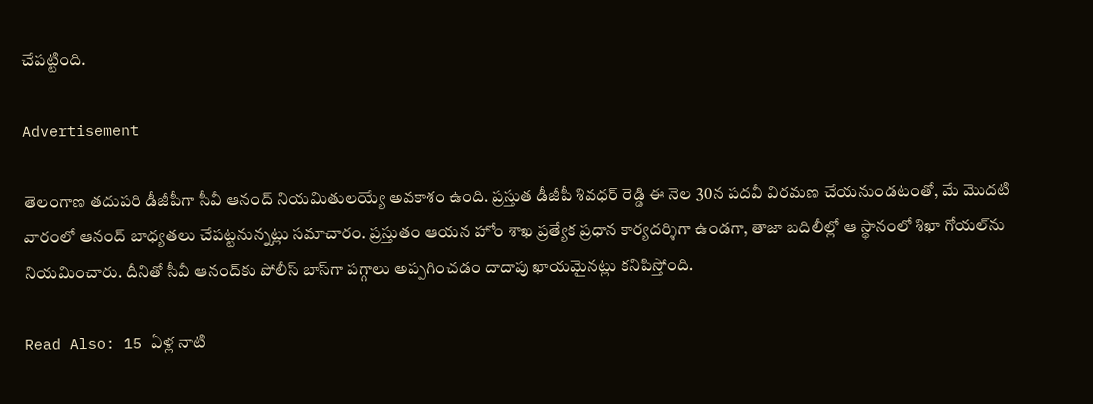చేపట్టింది.

Advertisement

తెలంగాణ తదుపరి డీజీపీగా సీవీ ఆనంద్‌ నియమితులయ్యే అవకాశం ఉంది. ప్రస్తుత డీజీపీ శివధర్ రెడ్డి ఈ నెల 30న పదవీ విరమణ చేయనుండటంతో, మే మొదటి వారంలో ఆనంద్‌ బాధ్యతలు చేప‌ట్ట‌నున్న‌ట్లు స‌మాచారం. ప్రస్తుతం ఆయన హోం శాఖ ప్రత్యేక ప్రధాన కార్యదర్శిగా ఉండగా, తాజా బదిలీల్లో ఆ స్థానంలో శిఖా గోయల్‌ను నియమించారు. దీనితో సీవీ ఆనంద్‌కు పోలీస్ బాస్‌గా పగ్గాలు అప్పగించడం దాదాపు ఖాయమైనట్లు కనిపిస్తోంది.

Read Also: 15 ఏళ్ల నాటి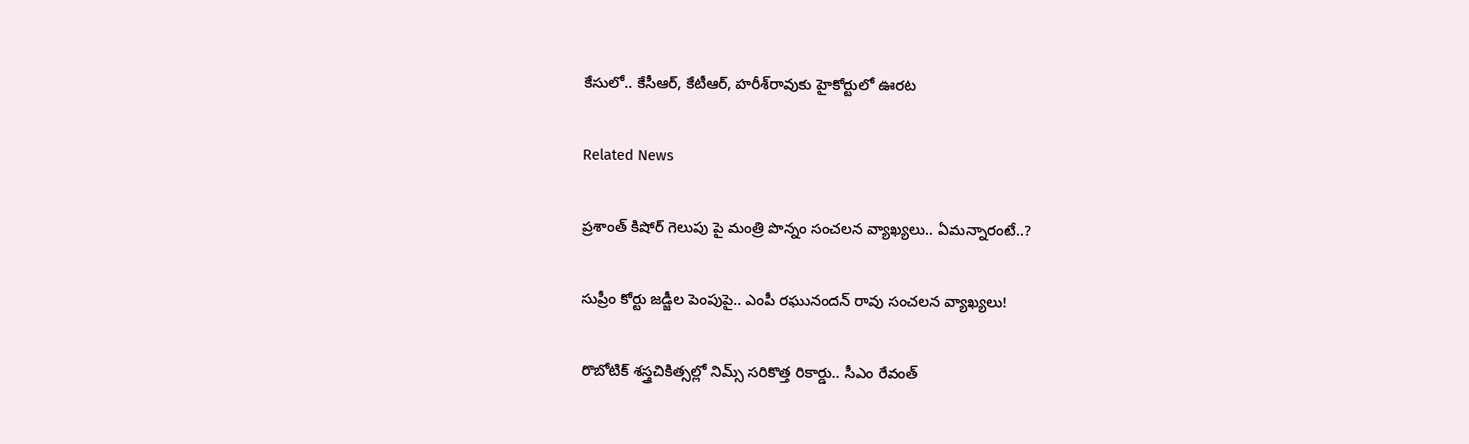కేసులో.. కేసీఆర్, కేటీఆర్, హరీశ్‌రావుకు హైకోర్టులో ఊరట

Related News

ప్రశాంత్ కిషోర్ గెలుపు పై మంత్రి పొన్నం సంచలన వ్యాఖ్యలు.. ఏమన్నారంటే..?

సుప్రీం కోర్టు జడ్జీల పెంపుపై.. ఎంపీ రఘునందన్ రావు సంచలన వ్యాఖ్యలు!

రొబోటిక్ శస్త్రచికిత్సల్లో నిమ్స్ సరికొత్త రికార్డు.. సీఎం రేవంత్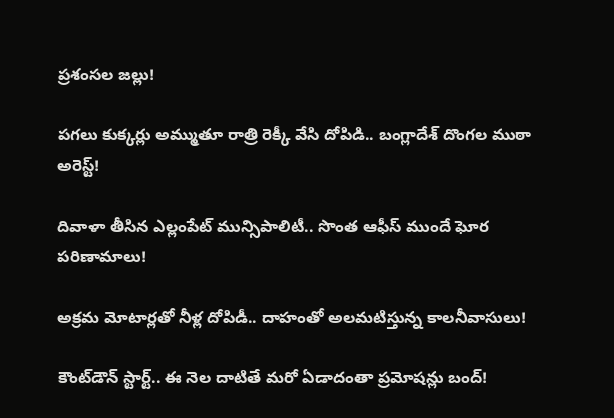ప్రశంసల జల్లు!

పగలు కుక్కర్లు అమ్ముతూ రాత్రి రెక్కీ వేసి దోపిడి.. బంగ్లాదేశ్ దొంగల ముఠా అరెస్ట్!

దివాళా తీసిన ఎల్లంపేట్ మున్సిపాలిటీ.. సొంత ఆఫీస్ ముందే ఘోర పరిణామాలు!

అక్రమ మోటార్లతో నీళ్ల దోపిడీ.. దాహంతో అలమటిస్తున్న కాలనీవాసులు!

కౌంట్‌డౌన్ స్టార్ట్.. ఈ నెల దాటితే మరో ఏడాదంతా ప్రమోషన్లు బంద్!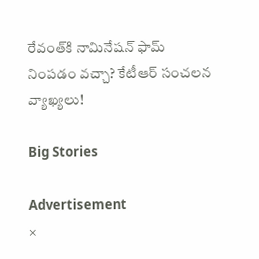రేవంత్‌కి నామినేషన్ ఫామ్ నింపడం వచ్చా? కేటీఆర్ సంచలన వ్యాఖ్యలు!

Big Stories

Advertisement
×